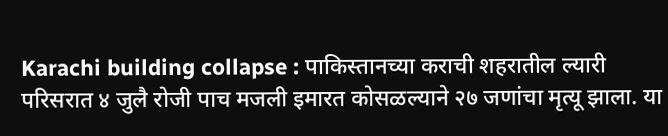Karachi building collapse : पाकिस्तानच्या कराची शहरातील ल्यारी परिसरात ४ जुलै रोजी पाच मजली इमारत कोसळल्याने २७ जणांचा मृत्यू झाला. या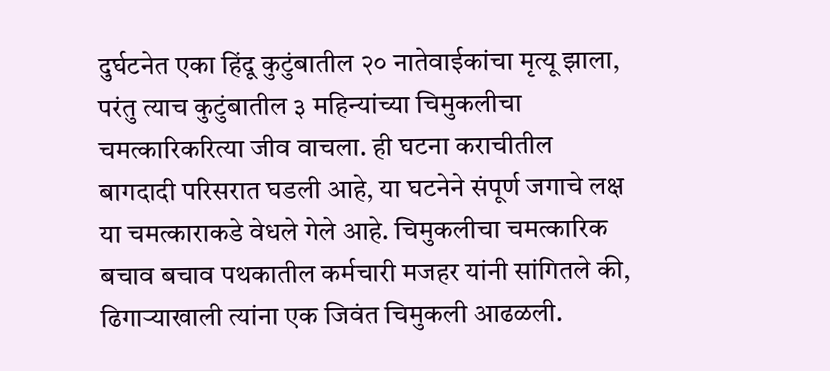दुर्घटनेत एका हिंदू कुटुंबातील २० नातेवाईकांचा मृत्यू झाला, परंतु त्याच कुटुंबातील ३ महिन्यांच्या चिमुकलीचा चमत्कारिकरित्या जीव वाचला. ही घटना कराचीतील बागदादी परिसरात घडली आहे, या घटनेने संपूर्ण जगाचे लक्ष या चमत्काराकडे वेधले गेले आहे. चिमुकलीचा चमत्कारिक बचाव बचाव पथकातील कर्मचारी मजहर यांनी सांगितले की, ढिगाऱ्याखाली त्यांना एक जिवंत चिमुकली आढळली.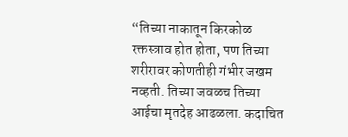“तिच्या नाकातून किरकोळ रक्तस्त्राव होत होता, पण तिच्या शरीरावर कोणतीही गंभीर जखम नव्हती. तिच्या जवळच तिच्या आईचा मृतदेह आढळला. कदाचित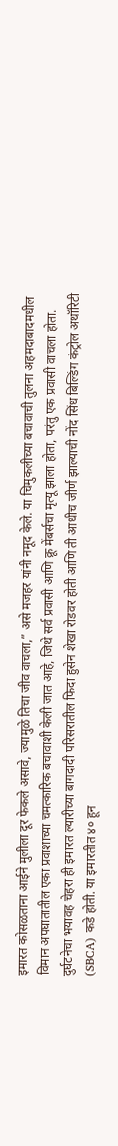इमारत कोसळताना आईने मुलीला दूर फेकले असावे, ज्यामुळे तिचा जीव वाचला,” असे मजहर यांनी नमूद केले. या चिमुकलीच्या बचावाची तुलना अहमदाबादमधील विमान अपघातातील एका प्रवाशाच्या चमत्कारिक बचावाशी केली जात आहे, जिथे सर्व प्रवासी आणि क्रू मेंबर्सचा मृत्यू झाला होता, परंतु एक प्रवासी वाचला होता. दुर्घटनेचा भयावह चेहरा ही इमारत ल्यारीच्या बागदादी परिसरातील फिदा हुसेन शेखा रोडवर होती आणि ती आधीच जीर्ण झाल्याची नोंद सिंध बिल्डिंग कंट्रोल अथॉरिटी (SBCA) कडे होती. या इमारतीत ४० हून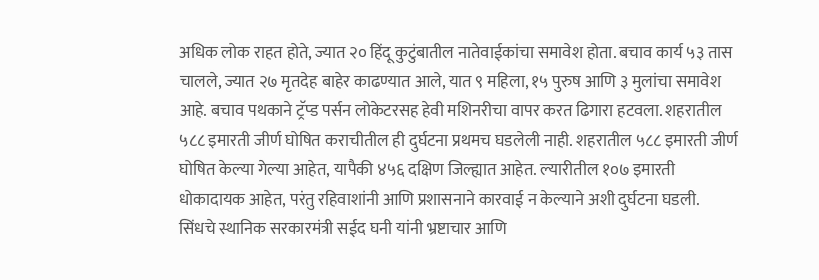अधिक लोक राहत होते, ज्यात २० हिंदू कुटुंबातील नातेवाईकांचा समावेश होता. बचाव कार्य ५३ तास चालले, ज्यात २७ मृतदेह बाहेर काढण्यात आले, यात ९ महिला, १५ पुरुष आणि ३ मुलांचा समावेश आहे. बचाव पथकाने ट्रॅप्ड पर्सन लोकेटरसह हेवी मशिनरीचा वापर करत ढिगारा हटवला. शहरातील ५८८ इमारती जीर्ण घोषित कराचीतील ही दुर्घटना प्रथमच घडलेली नाही. शहरातील ५८८ इमारती जीर्ण घोषित केल्या गेल्या आहेत, यापैकी ४५६ दक्षिण जिल्ह्यात आहेत. ल्यारीतील १०७ इमारती धोकादायक आहेत, परंतु रहिवाशांनी आणि प्रशासनाने कारवाई न केल्याने अशी दुर्घटना घडली. सिंधचे स्थानिक सरकारमंत्री सईद घनी यांनी भ्रष्टाचार आणि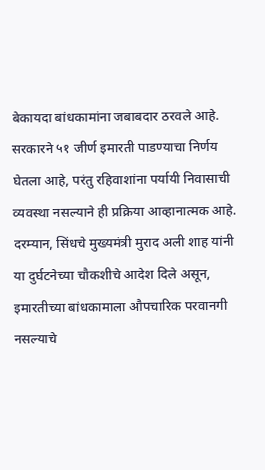बेकायदा बांधकामांना जबाबदार ठरवले आहे. सरकारने ५१ जीर्ण इमारती पाडण्याचा निर्णय घेतला आहे, परंतु रहिवाशांना पर्यायी निवासाची व्यवस्था नसल्याने ही प्रक्रिया आव्हानात्मक आहे. दरम्यान, सिंधचे मुख्यमंत्री मुराद अली शाह यांनी या दुर्घटनेच्या चौकशीचे आदेश दिले असून, इमारतीच्या बांधकामाला औपचारिक परवानगी नसल्याचे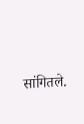सांगितले.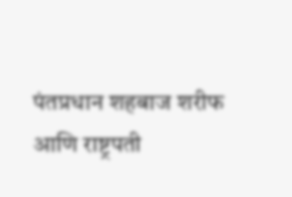पंतप्रधान शहबाज शरीफ आणि राष्ट्रपती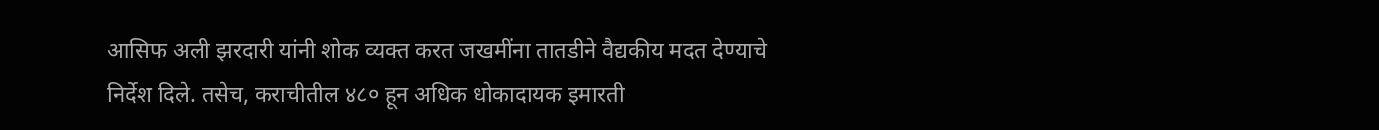आसिफ अली झरदारी यांनी शोक व्यक्त करत जखमींना तातडीने वैद्यकीय मदत देण्याचे निर्देश दिले. तसेच, कराचीतील ४८० हून अधिक धोकादायक इमारती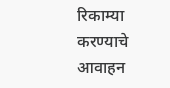रिकाम्या करण्याचे आवाहन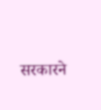सरकारने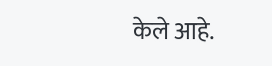केले आहे.